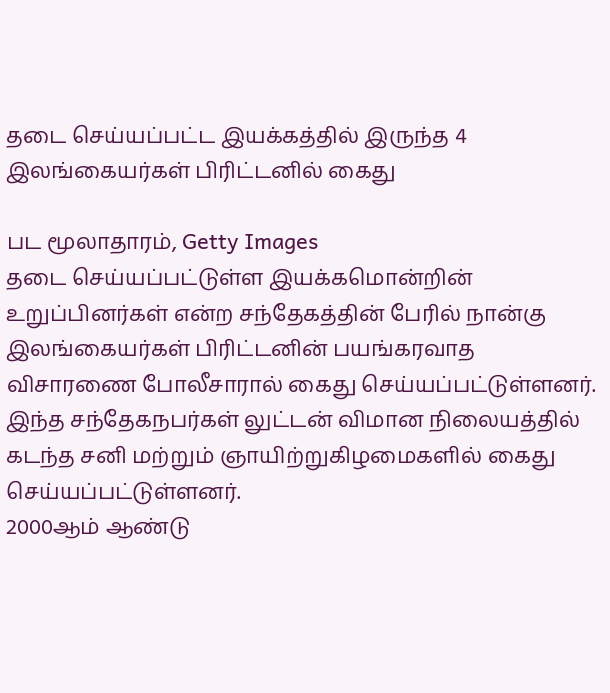தடை செய்யப்பட்ட இயக்கத்தில் இருந்த 4 இலங்கையர்கள் பிரிட்டனில் கைது

பட மூலாதாரம், Getty Images
தடை செய்யப்பட்டுள்ள இயக்கமொன்றின் உறுப்பினர்கள் என்ற சந்தேகத்தின் பேரில் நான்கு இலங்கையர்கள் பிரிட்டனின் பயங்கரவாத விசாரணை போலீசாரால் கைது செய்யப்பட்டுள்ளனர்.
இந்த சந்தேகநபர்கள் லுட்டன் விமான நிலையத்தில் கடந்த சனி மற்றும் ஞாயிற்றுகிழமைகளில் கைது செய்யப்பட்டுள்ளனர்.
2000ஆம் ஆண்டு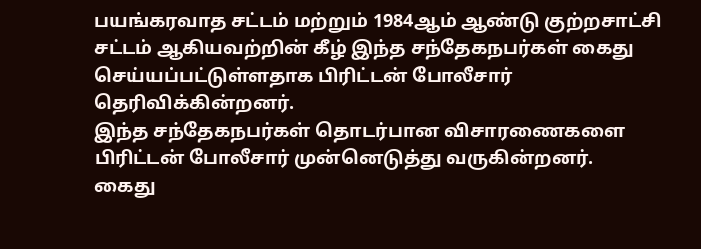பயங்கரவாத சட்டம் மற்றும் 1984ஆம் ஆண்டு குற்றசாட்சி சட்டம் ஆகியவற்றின் கீழ் இந்த சந்தேகநபர்கள் கைது செய்யப்பட்டுள்ளதாக பிரிட்டன் போலீசார் தெரிவிக்கின்றனர்.
இந்த சந்தேகநபர்கள் தொடர்பான விசாரணைகளை பிரிட்டன் போலீசார் முன்னெடுத்து வருகின்றனர்.
கைது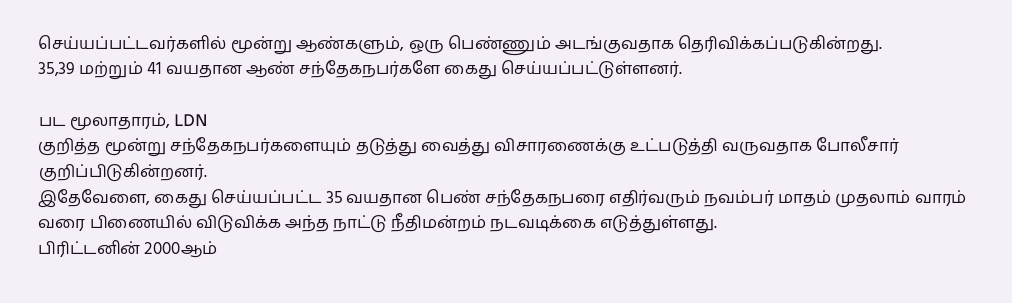செய்யப்பட்டவர்களில் மூன்று ஆண்களும், ஒரு பெண்ணும் அடங்குவதாக தெரிவிக்கப்படுகின்றது.
35,39 மற்றும் 41 வயதான ஆண் சந்தேகநபர்களே கைது செய்யப்பட்டுள்ளனர்.

பட மூலாதாரம், LDN
குறித்த மூன்று சந்தேகநபர்களையும் தடுத்து வைத்து விசாரணைக்கு உட்படுத்தி வருவதாக போலீசார் குறிப்பிடுகின்றனர்.
இதேவேளை, கைது செய்யப்பட்ட 35 வயதான பெண் சந்தேகநபரை எதிர்வரும் நவம்பர் மாதம் முதலாம் வாரம் வரை பிணையில் விடுவிக்க அந்த நாட்டு நீதிமன்றம் நடவடிக்கை எடுத்துள்ளது.
பிரிட்டனின் 2000ஆம்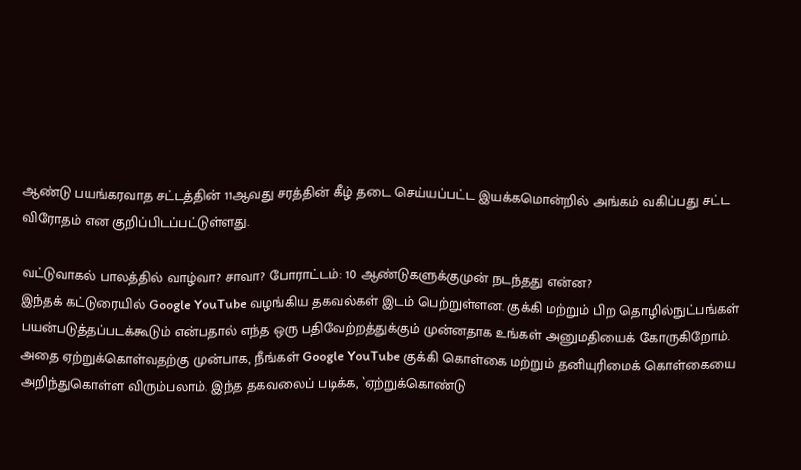ஆண்டு பயங்கரவாத சட்டத்தின் 11ஆவது சரத்தின் கீழ் தடை செய்யப்பட்ட இயக்கமொன்றில் அங்கம் வகிப்பது சட்ட விரோதம் என குறிப்பிடப்பட்டுள்ளது.

வட்டுவாகல் பாலத்தில் வாழ்வா? சாவா? போராட்டம்: 10 ஆண்டுகளுக்குமுன் நடந்தது என்ன?
இந்தக் கட்டுரையில் Google YouTube வழங்கிய தகவல்கள் இடம் பெற்றுள்ளன. குக்கி மற்றும் பிற தொழில்நுட்பங்கள் பயன்படுத்தப்படக்கூடும் என்பதால் எந்த ஒரு பதிவேற்றத்துக்கும் முன்னதாக உங்கள் அனுமதியைக் கோருகிறோம். அதை ஏற்றுக்கொள்வதற்கு முன்பாக, நீங்கள் Google YouTube குக்கி கொள்கை மற்றும் தனியுரிமைக் கொள்கையை அறிந்துகொள்ள விரும்பலாம். இந்த தகவலைப் படிக்க, `ஏற்றுக்கொண்டு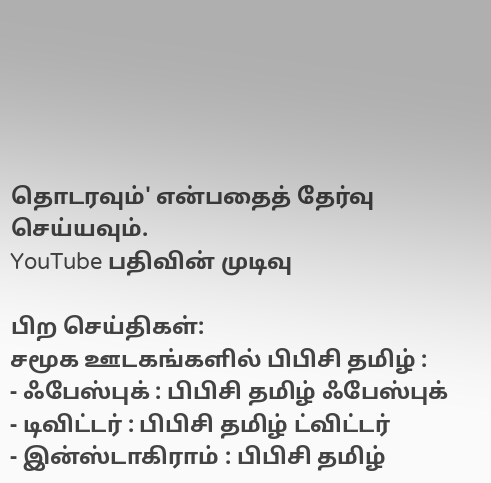தொடரவும்' என்பதைத் தேர்வு செய்யவும்.
YouTube பதிவின் முடிவு

பிற செய்திகள்:
சமூக ஊடகங்களில் பிபிசி தமிழ் :
- ஃபேஸ்புக் : பிபிசி தமிழ் ஃபேஸ்புக்
- டிவிட்டர் : பிபிசி தமிழ் ட்விட்டர்
- இன்ஸ்டாகிராம் : பிபிசி தமிழ்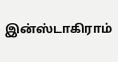இன்ஸ்டாகிராம்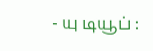- யு டியூப் :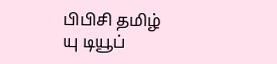பிபிசி தமிழ் யு டியூப்